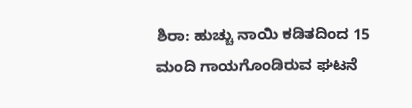ಶಿರಾ: ಹುಚ್ಚು ನಾಯಿ ಕಡಿತದಿಂದ 15 ಮಂದಿ ಗಾಯಗೊಂಡಿರುವ ಘಟನೆ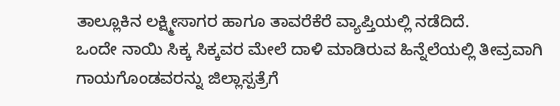ತಾಲ್ಲೂಕಿನ ಲಕ್ಷ್ಮೀಸಾಗರ ಹಾಗೂ ತಾವರೆಕೆರೆ ವ್ಯಾಪ್ತಿಯಲ್ಲಿ ನಡೆದಿದೆ.
ಒಂದೇ ನಾಯಿ ಸಿಕ್ಕ ಸಿಕ್ಕವರ ಮೇಲೆ ದಾಳಿ ಮಾಡಿರುವ ಹಿನ್ನೆಲೆಯಲ್ಲಿ ತೀವ್ರವಾಗಿ ಗಾಯಗೊಂಡವರನ್ನು ಜಿಲ್ಲಾಸ್ಪತ್ರೆಗೆ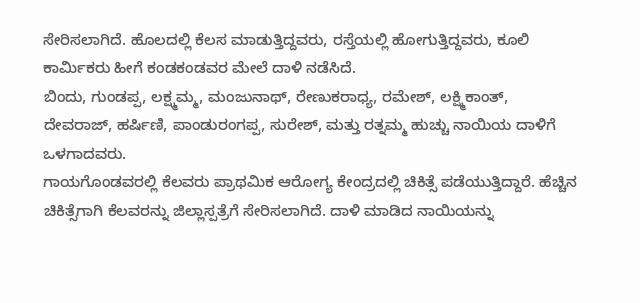ಸೇರಿಸಲಾಗಿದೆ. ಹೊಲದಲ್ಲಿ ಕೆಲಸ ಮಾಡುತ್ತಿದ್ದವರು, ರಸ್ತೆಯಲ್ಲಿ ಹೋಗುತ್ತಿದ್ದವರು, ಕೂಲಿ ಕಾರ್ಮಿಕರು ಹೀಗೆ ಕಂಡಕಂಡವರ ಮೇಲೆ ದಾಳಿ ನಡೆಸಿದೆ.
ಬಿಂದು, ಗುಂಡಪ್ಪ, ಲಕ್ಷ್ಮಮ್ಮ, ಮಂಜುನಾಥ್, ರೇಣುಕರಾಧ್ಯ, ರಮೇಶ್, ಲಕ್ಷ್ಮಿಕಾಂತ್, ದೇವರಾಜ್, ಹರ್ಷಿಣಿ, ಪಾಂಡುರಂಗಪ್ಪ, ಸುರೇಶ್, ಮತ್ತು ರತ್ನಮ್ಮ ಹುಚ್ಚು ನಾಯಿಯ ದಾಳಿಗೆ ಒಳಗಾದವರು.
ಗಾಯಗೊಂಡವರಲ್ಲಿ ಕೆಲವರು ಪ್ರಾಥಮಿಕ ಆರೋಗ್ಯ ಕೇಂದ್ರದಲ್ಲಿ ಚಿಕಿತ್ಸೆ ಪಡೆಯುತ್ತಿದ್ದಾರೆ. ಹೆಚ್ಚಿನ ಚಿಕಿತ್ಸೆಗಾಗಿ ಕೆಲವರನ್ನು ಜಿಲ್ಲಾಸ್ಪತ್ರೆಗೆ ಸೇರಿಸಲಾಗಿದೆ. ದಾಳಿ ಮಾಡಿದ ನಾಯಿಯನ್ನು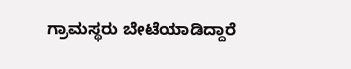ಗ್ರಾಮಸ್ಥರು ಬೇಟೆಯಾಡಿದ್ದಾರೆ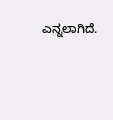ಎನ್ನಲಾಗಿದೆ.